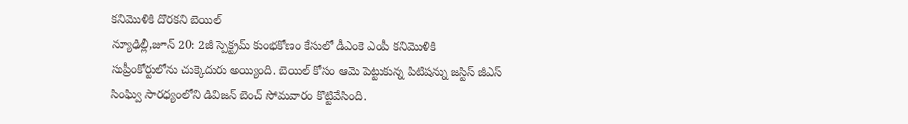కనిమొళికి దొరకని బెయిల్
న్యూఢిల్లీ,జూన్ 20: 2జీ స్పెక్ట్రమ్ కుంభకోణం కేసులో డీఎంకె ఎంపీ కనిమొళికి సుప్రీంకోర్టులోను చుక్కెదురు అయ్యింది. బెయిల్ కోసం ఆమె పెట్టుకున్న పిటిషన్ను జస్టిస్ జీఎస్ సింఘ్వి సారధ్యంలోని డివిజన్ బెంచ్ సోమవారం కొట్టివేసింది.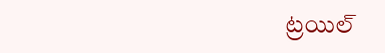ట్రయిల్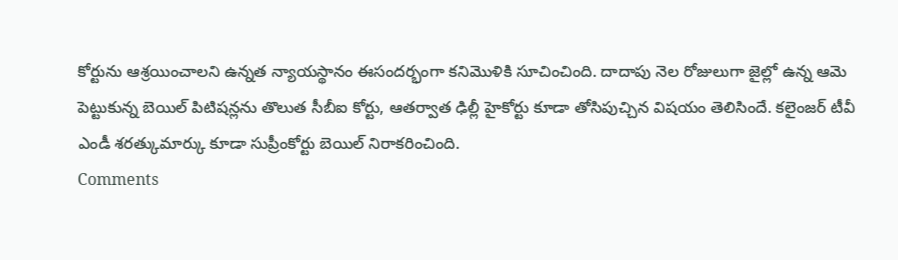కోర్టును ఆశ్రయించాలని ఉన్నత న్యాయస్థానం ఈసందర్భంగా కనిమొళికి సూచించింది. దాదాపు నెల రోజులుగా జైల్లో ఉన్న ఆమె పెట్టుకున్న బెయిల్ పిటిషన్లను తొలుత సీబీఐ కోర్టు, ఆతర్వాత ఢిల్లీ హైకోర్టు కూడా తోసిపుచ్చిన విషయం తెలిసిందే. కలైంజర్ టీవీ ఎండీ శరత్కుమార్కు కూడా సుప్రీంకోర్టు బెయిల్ నిరాకరించింది.
Comments